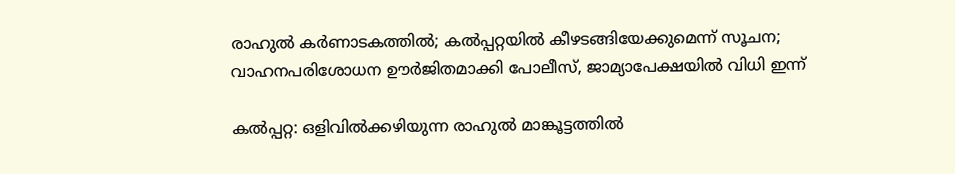രാഹുല്‍ കർണാടകത്തിൽ; കൽപ്പറ്റയിൽ കീഴടങ്ങിയേക്കുമെന്ന് സൂചന; വാഹനപരിശോധന ഊര്‍ജിതമാക്കി പോലീസ്, ജാമ്യാപേക്ഷയില്‍ വിധി ഇന്ന്

കല്‍പ്പറ്റ: ഒളിവില്‍ക്കഴിയുന്ന രാഹുല്‍ മാങ്കൂട്ടത്തില്‍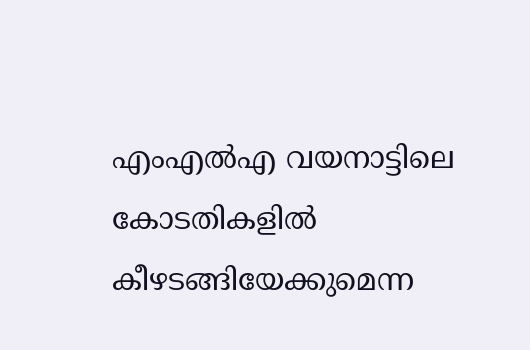എംഎല്‍എ വയനാട്ടിലെ കോടതികളില്‍ കീഴടങ്ങിയേക്കുമെന്ന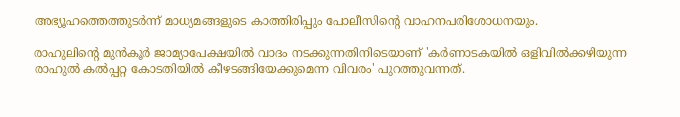അഭ്യൂഹത്തെത്തുടര്‍ന്ന് മാധ്യമങ്ങളുടെ കാത്തിരിപ്പും പോലീസിന്റെ വാഹനപരിശോധനയും.

രാഹുലിന്റെ മുന്‍കൂര്‍ ജാമ്യാപേക്ഷയില്‍ വാദം നടക്കുന്നതിനിടെയാണ് 'കര്‍ണാടകയില്‍ ഒളിവില്‍ക്കഴിയുന്ന രാഹുല്‍ കല്‍പ്പറ്റ കോടതിയില്‍ കീഴടങ്ങിയേക്കുമെന്ന വിവരം' പുറത്തുവന്നത്.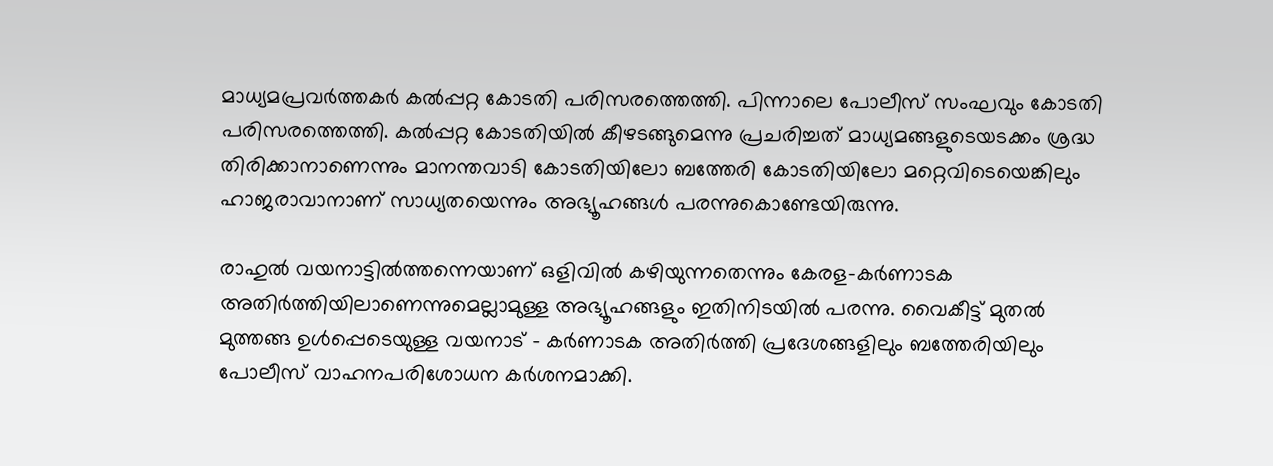മാധ്യമപ്രവര്‍ത്തകര്‍ കല്‍പ്പറ്റ കോടതി പരിസരത്തെത്തി. പിന്നാലെ പോലീസ് സംഘവും കോടതി പരിസരത്തെത്തി. കല്‍പ്പറ്റ കോടതിയില്‍ കീഴടങ്ങുമെന്നു പ്രചരിച്ചത് മാധ്യമങ്ങളുടെയടക്കം ശ്രദ്ധ തിരിക്കാനാണെന്നും മാനന്തവാടി കോടതിയിലോ ബത്തേരി കോടതിയിലോ മറ്റെവിടെയെങ്കിലും ഹാജരാവാനാണ് സാധ്യതയെന്നും അഭ്യൂഹങ്ങള്‍ പരന്നുകൊണ്ടേയിരുന്നു.

രാഹുല്‍ വയനാട്ടില്‍ത്തന്നെയാണ് ഒളിവില്‍ കഴിയുന്നതെന്നും കേരള-കര്‍ണാടക അതിര്‍ത്തിയിലാണെന്നുമെല്ലാമുള്ള അഭ്യൂഹങ്ങളും ഇതിനിടയില്‍ പരന്നു. വൈകീട്ട് മുതല്‍ മുത്തങ്ങ ഉള്‍പ്പെടെയുള്ള വയനാട് – കര്‍ണാടക അതിര്‍ത്തി പ്രദേശങ്ങളിലും ബത്തേരിയിലും പോലീസ് വാഹനപരിശോധന കര്‍ശനമാക്കി.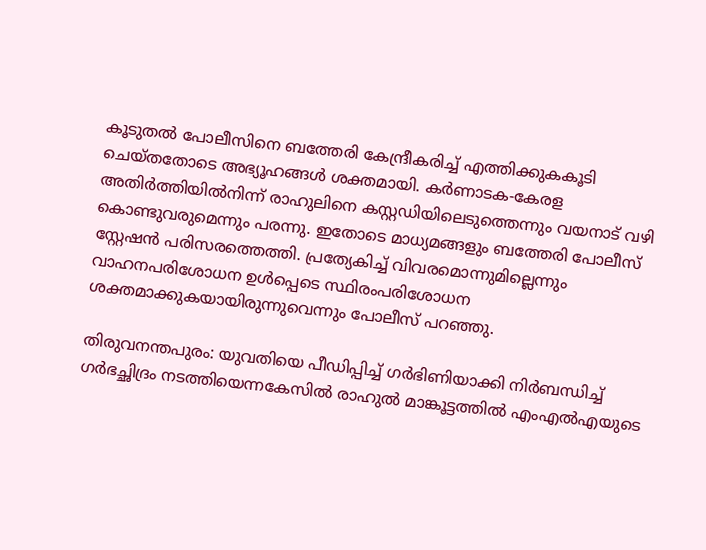കൂടുതല്‍ പോലീസിനെ ബത്തേരി കേന്ദ്രീകരിച്ച് എത്തിക്കുകകൂടി ചെയ്തതോടെ അഭ്യൂഹങ്ങള്‍ ശക്തമായി. കര്‍ണാടക-കേരള അതിര്‍ത്തിയില്‍നിന്ന് രാഹുലിനെ കസ്റ്റഡിയിലെടുത്തെന്നും വയനാട് വഴി കൊണ്ടുവരുമെന്നും പരന്നു. ഇതോടെ മാധ്യമങ്ങളും ബത്തേരി പോലീസ് സ്റ്റേഷന്‍ പരിസരത്തെത്തി. പ്രത്യേകിച്ച് വിവരമൊന്നുമില്ലെന്നും വാഹനപരിശോധന ഉള്‍പ്പെടെ സ്ഥിരംപരിശോധന ശക്തമാക്കുകയായിരുന്നുവെന്നും പോലീസ് പറഞ്ഞു.

തിരുവനന്തപുരം: യുവതിയെ പീഡിപ്പിച്ച് ഗര്‍ഭിണിയാക്കി നിര്‍ബന്ധിച്ച് ഗര്‍ഭച്ഛിദ്രം നടത്തിയെന്നകേസില്‍ രാഹുല്‍ മാങ്കൂട്ടത്തില്‍ എംഎല്‍എയുടെ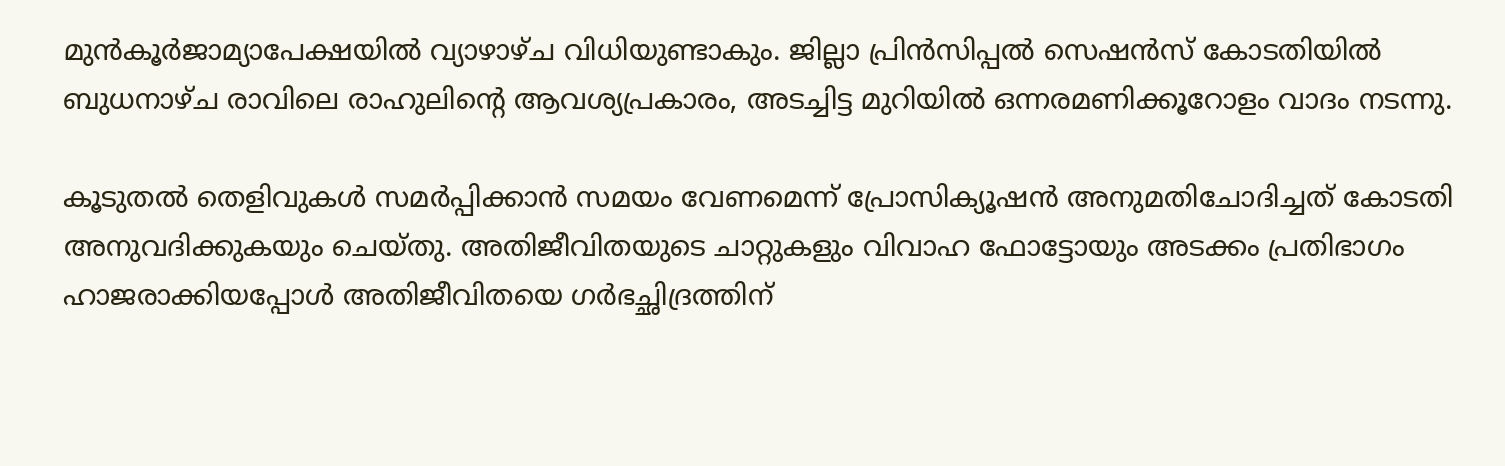മുന്‍കൂര്‍ജാമ്യാപേക്ഷയില്‍ വ്യാഴാഴ്ച വിധിയുണ്ടാകും. ജില്ലാ പ്രിന്‍സിപ്പല്‍ സെഷന്‍സ് കോടതിയില്‍ ബുധനാഴ്ച രാവിലെ രാഹുലിന്റെ ആവശ്യപ്രകാരം, അടച്ചിട്ട മുറിയില്‍ ഒന്നരമണിക്കൂറോളം വാദം നടന്നു.

കൂടുതല്‍ തെളിവുകള്‍ സമര്‍പ്പിക്കാന്‍ സമയം വേണമെന്ന് പ്രോസിക്യൂഷന്‍ അനുമതിചോദിച്ചത് കോടതി അനുവദിക്കുകയും ചെയ്തു. അതിജീവിതയുടെ ചാറ്റുകളും വിവാഹ ഫോട്ടോയും അടക്കം പ്രതിഭാഗം ഹാജരാക്കിയപ്പോള്‍ അതിജീവിതയെ ഗര്‍ഭച്ഛിദ്രത്തിന്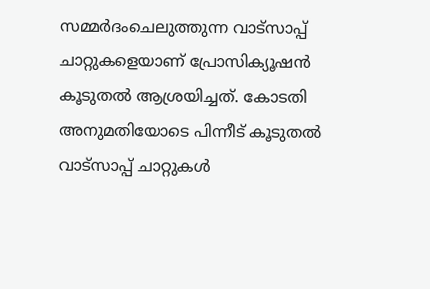സമ്മര്‍ദംചെലുത്തുന്ന വാട്സാപ്പ് ചാറ്റുകളെയാണ് പ്രോസിക്യൂഷന്‍ കൂടുതല്‍ ആശ്രയിച്ചത്. കോടതി അനുമതിയോടെ പിന്നീട് കൂടുതല്‍ വാട്സാപ്പ് ചാറ്റുകള്‍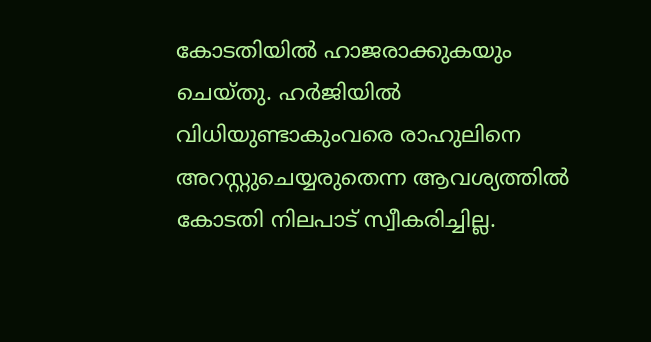കോടതിയില്‍ ഹാജരാക്കുകയും ചെയ്തു. ഹര്‍ജിയില്‍ വിധിയുണ്ടാകുംവരെ രാഹുലിനെ അറസ്റ്റുചെയ്യരുതെന്ന ആവശ്യത്തില്‍ കോടതി നിലപാട് സ്വീകരിച്ചില്ല.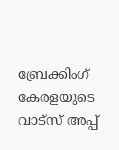ബ്രേക്കിംഗ് കേരളയുടെ വാട്സ് അപ്പ്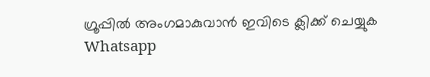ഗ്രൂപ്പിൽ അംഗമാകുവാൻ ഇവിടെ ക്ലിക്ക് ചെയ്യുക Whatsapp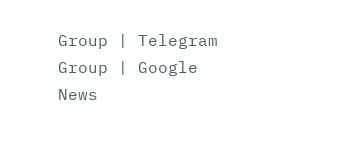Group | Telegram Group | Google News